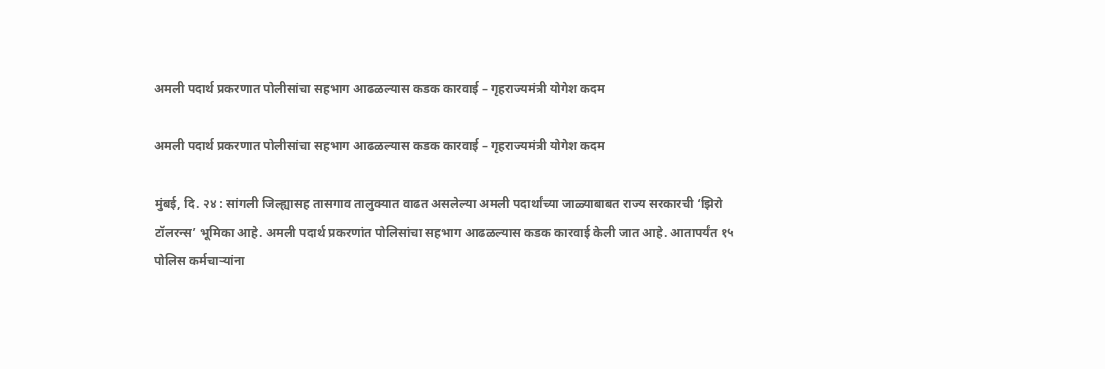अमली पदार्थ प्रकरणात पोलीसांचा सहभाग आढळल्यास कडक कारवाई – गृहराज्यमंत्री योगेश कदम

अमली पदार्थ प्रकरणात पोलीसांचा सहभाग आढळल्यास कडक कारवाई – गृहराज्यमंत्री योगेश कदम

मुंबई, दि. २४ : सांगली जिल्ह्यासह तासगाव तालुक्यात वाढत असलेल्या अमली पदार्थांच्या जाळ्याबाबत राज्य सरकारची ‘झिरो टॉलरन्स’ भूमिका आहे. अमली पदार्थ प्रकरणांत पोलिसांचा सहभाग आढळल्यास कडक कारवाई केली जात आहे. आतापर्यंत १५ पोलिस कर्मचाऱ्यांना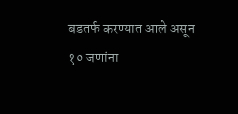बडतर्फ करण्यात आले असून १० जणांना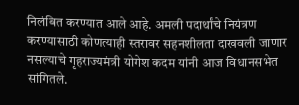निलंबित करण्यात आले आहे. अमली पदार्थांचे नियंत्रण करण्यासाठी कोणत्याही स्तरावर सहनशीलता दाखवली जाणार नसल्याचे गृहराज्यमंत्री योगेश कदम यांनी आज विधानसभेत सांगितले.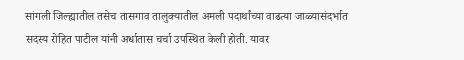सांगली जिल्ह्यातील तसेच तासगाव तालुक्यातील अमली पदार्थांच्या वाढत्या जाळ्यासंदर्भात सदस्य रोहित पाटील यांनी अर्धातास चर्चा उपस्थित केली होती. यावर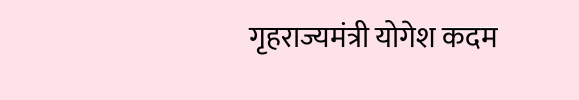गृहराज्यमंत्री योगेश कदम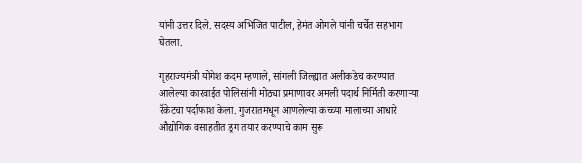यांनी उत्तर दिले. सदस्य अभिजित पाटील, हेमंत ओगले यांनी चर्चेत सहभाग घेतला.

गृहराज्यमंत्री योगेश कदम म्हणाले, सांगली जिल्ह्यात अलीकडेच करण्यात आलेल्या कारवाईत पोलिसांनी मोठ्या प्रमाणावर अमली पदार्थ निर्मिती करणाऱ्या रॅकेटचा पर्दाफाश केला. गुजरातमधून आणलेल्या कच्च्या मालाच्या आधारे औद्योगिक वसाहतीत ड्रग तयार करण्याचे काम सुरू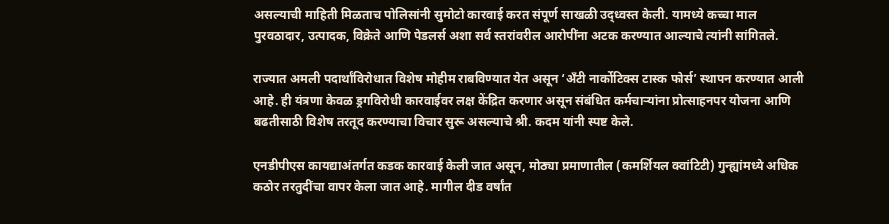असल्याची माहिती मिळताच पोलिसांनी सुमोटो कारवाई करत संपूर्ण साखळी उद्ध्वस्त केली. यामध्ये कच्चा माल पुरवठादार, उत्पादक, विक्रेते आणि पेडलर्स अशा सर्व स्तरांवरील आरोपींना अटक करण्यात आल्याचे त्यांनी सांगितले.

राज्यात अमली पदार्थांविरोधात विशेष मोहीम राबविण्यात येत असून ‘अँटी नार्कोटिक्स टास्क फोर्स’ स्थापन करण्यात आली आहे. ही यंत्रणा केवळ ड्रगविरोधी कारवाईवर लक्ष केंद्रित करणार असून संबंधित कर्मचाऱ्यांना प्रोत्साहनपर योजना आणि बढतीसाठी विशेष तरतूद करण्याचा विचार सुरू असल्याचे श्री. कदम यांनी स्पष्ट केले.

एनडीपीएस कायद्याअंतर्गत कडक कारवाई केली जात असून, मोठ्या प्रमाणातील (कमर्शियल क्वांटिटी) गुन्ह्यांमध्ये अधिक कठोर तरतुदींचा वापर केला जात आहे. मागील दीड वर्षांत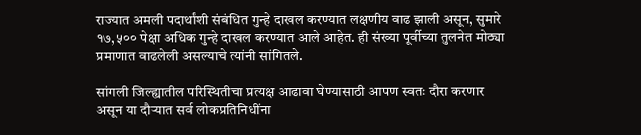राज्यात अमली पदार्थांशी संबंधित गुन्हे दाखल करण्यात लक्षणीय वाढ झाली असून, सुमारे १७,५०० पेक्षा अधिक गुन्हे दाखल करण्यात आले आहेत. ही संख्या पूर्वीच्या तुलनेत मोठ्या प्रमाणात वाढलेली असल्याचे त्यांनी सांगितले.

सांगली जिल्ह्यातील परिस्थितीचा प्रत्यक्ष आढावा घेण्यासाठी आपण स्वतः दौरा करणार असून या दौऱ्यात सर्व लोकप्रतिनिधींना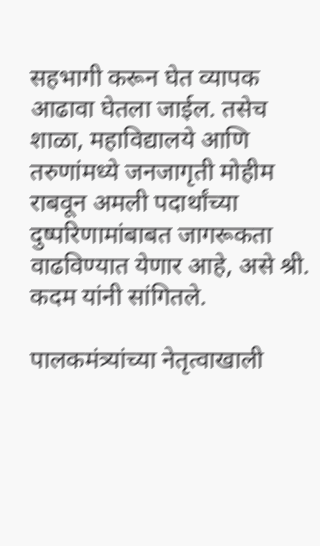सहभागी करून घेत व्यापक आढावा घेतला जाईल. तसेच शाळा, महाविद्यालये आणि तरुणांमध्ये जनजागृती मोहीम राबवून अमली पदार्थांच्या दुष्परिणामांबाबत जागरूकता वाढविण्यात येणार आहे, असे श्री. कदम यांनी सांगितले.

पालकमंत्र्यांच्या नेतृत्वाखाली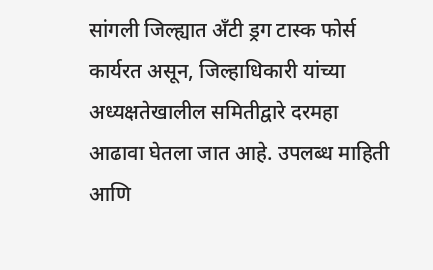सांगली जिल्ह्यात अँटी ड्रग टास्क फोर्स कार्यरत असून, जिल्हाधिकारी यांच्या अध्यक्षतेखालील समितीद्वारे दरमहा आढावा घेतला जात आहे. उपलब्ध माहिती आणि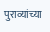पुराव्यांच्या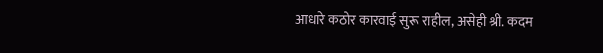आधारे कठोर कारवाई सुरू राहील, असेही श्री. कदम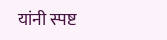यांनी स्पष्ट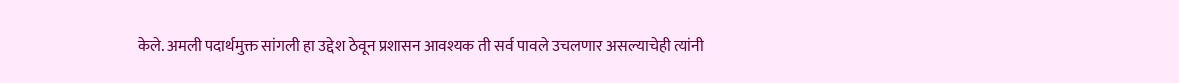केले. अमली पदार्थमुक्त सांगली हा उद्देश ठेवून प्रशासन आवश्यक ती सर्व पावले उचलणार असल्याचेही त्यांनी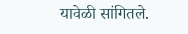यावेळी सांगितले.